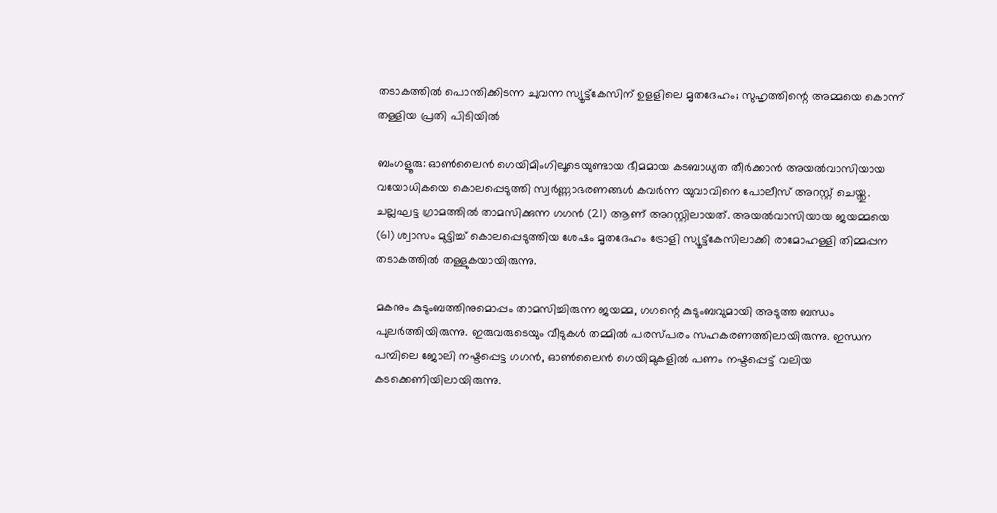തടാകത്തിൽ പൊന്തിക്കിടന്ന ചുവന്ന സ്യൂട്ട്കേസിന് ഉളളിലെ മൃതദേഹം; സുഹൃത്തിന്റെ അമ്മയെ കൊന്ന് തള്ളിയ പ്രതി പിടിയിൽ

ബംഗളൂരു: ഓൺലൈൻ ഗെയിമിംഗിലൂടെയുണ്ടായ ഭീമമായ കടബാധ്യത തീർക്കാൻ അയൽവാസിയായ വയോധികയെ കൊലപ്പെടുത്തി സ്വർണ്ണാഭരണങ്ങൾ കവർന്ന യുവാവിനെ പോലീസ് അറസ്റ്റ് ചെയ്തു. ചല്ലഘട്ട ഗ്രാമത്തിൽ താമസിക്കുന്ന ഗഗൻ (21) ആണ് അറസ്റ്റിലായത്. അയൽവാസിയായ ജയമ്മയെ (61) ശ്വാസം മുട്ടിച്ച് കൊലപ്പെടുത്തിയ ശേഷം മൃതദേഹം ട്രോളി സ്യൂട്ട്കേസിലാക്കി രാമോഹള്ളി തിമ്മപ്പന തടാകത്തിൽ തള്ളുകയായിരുന്നു.

മകനും കുടുംബത്തിനുമൊപ്പം താമസിച്ചിരുന്ന ജയമ്മ, ഗഗന്റെ കുടുംബവുമായി അടുത്ത ബന്ധം പുലർത്തിയിരുന്നു. ഇരുവരുടെയും വീടുകൾ തമ്മിൽ പരസ്പരം സഹകരണത്തിലായിരുന്നു. ഇന്ധന പമ്പിലെ ജോലി നഷ്ടപ്പെട്ട ഗഗൻ, ഓൺലൈൻ ഗെയിമുകളിൽ പണം നഷ്ടപ്പെട്ട് വലിയ കടക്കെണിയിലായിരുന്നു.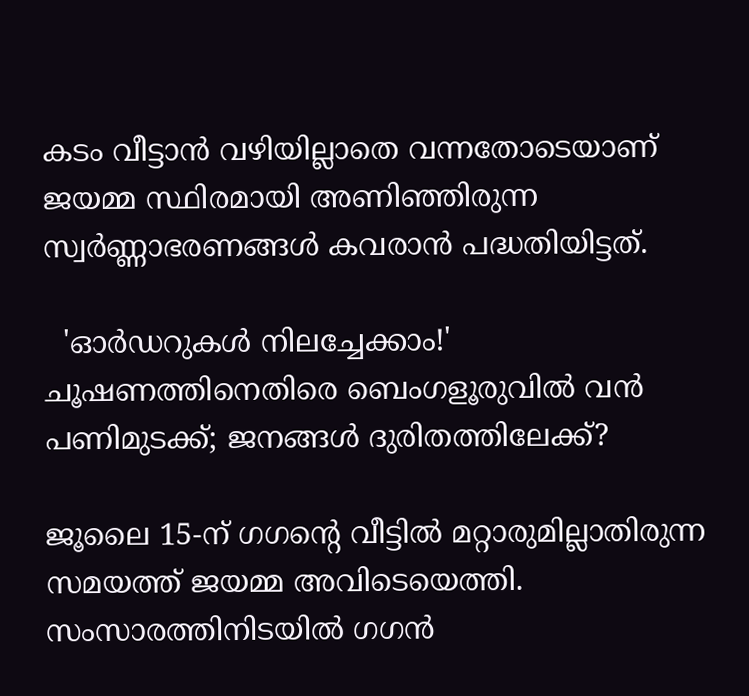കടം വീട്ടാൻ വഴിയില്ലാതെ വന്നതോടെയാണ് ജയമ്മ സ്ഥിരമായി അണിഞ്ഞിരുന്ന സ്വർണ്ണാഭരണങ്ങൾ കവരാൻ പദ്ധതിയിട്ടത്.

  'ഓർഡറുകൾ നിലച്ചേക്കാം!' ചൂഷണത്തിനെതിരെ ബെംഗളൂരുവിൽ വൻ പണിമുടക്ക്; ജനങ്ങൾ ദുരിതത്തിലേക്ക്?

ജൂലൈ 15-ന് ഗഗന്റെ വീട്ടിൽ മറ്റാരുമില്ലാതിരുന്ന സമയത്ത് ജയമ്മ അവിടെയെത്തി. സംസാരത്തിനിടയിൽ ഗഗൻ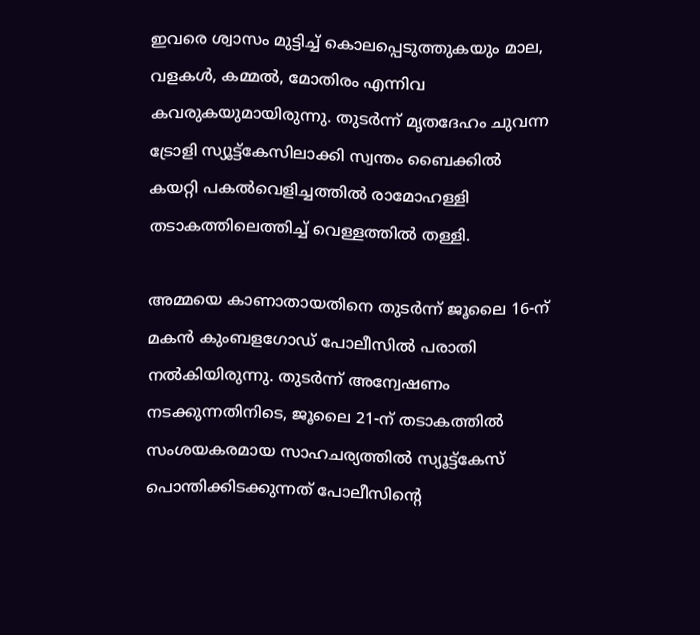ഇവരെ ശ്വാസം മുട്ടിച്ച് കൊലപ്പെടുത്തുകയും മാല, വളകൾ, കമ്മൽ, മോതിരം എന്നിവ കവരുകയുമായിരുന്നു. തുടർന്ന് മൃതദേഹം ചുവന്ന ട്രോളി സ്യൂട്ട്കേസിലാക്കി സ്വന്തം ബൈക്കിൽ കയറ്റി പകൽവെളിച്ചത്തിൽ രാമോഹള്ളി തടാകത്തിലെത്തിച്ച് വെള്ളത്തിൽ തള്ളി.

അമ്മയെ കാണാതായതിനെ തുടർന്ന് ജൂലൈ 16-ന് മകൻ കുംബളഗോഡ് പോലീസിൽ പരാതി നൽകിയിരുന്നു. തുടർന്ന് അന്വേഷണം നടക്കുന്നതിനിടെ, ജൂലൈ 21-ന് തടാകത്തിൽ സംശയകരമായ സാഹചര്യത്തിൽ സ്യൂട്ട്കേസ് പൊന്തിക്കിടക്കുന്നത് പോലീസിന്റെ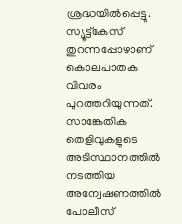ശ്രദ്ധയിൽപ്പെട്ടു. സ്യൂട്ട്കേസ് തുറന്നപ്പോഴാണ് കൊലപാതക വിവരം പുറത്തറിയുന്നത്. സാങ്കേതിക തെളിവുകളുടെ അടിസ്ഥാനത്തിൽ നടത്തിയ അന്വേഷണത്തിൽ പോലീസ്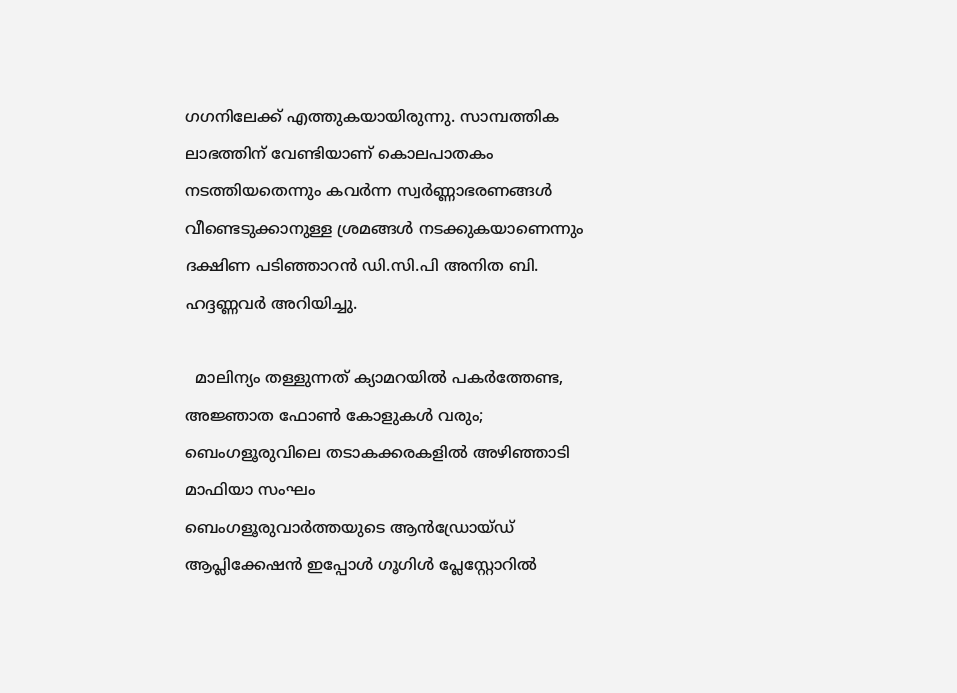ഗഗനിലേക്ക് എത്തുകയായിരുന്നു. സാമ്പത്തിക ലാഭത്തിന് വേണ്ടിയാണ് കൊലപാതകം നടത്തിയതെന്നും കവർന്ന സ്വർണ്ണാഭരണങ്ങൾ വീണ്ടെടുക്കാനുള്ള ശ്രമങ്ങൾ നടക്കുകയാണെന്നും ദക്ഷിണ പടിഞ്ഞാറൻ ഡി.സി.പി അനിത ബി. ഹദ്ദണ്ണവർ അറിയിച്ചു.

  മാലിന്യം തള്ളുന്നത് ക്യാമറയിൽ പകർത്തേണ്ട, അജ്ഞാത ഫോൺ കോളുകൾ വരും; ബെംഗളൂരുവിലെ തടാകക്കരകളിൽ അഴിഞ്ഞാടി മാഫിയാ സംഘം
ബെംഗളൂരുവാർത്തയുടെ ആൻഡ്രോയ്ഡ് ആപ്ലിക്കേഷൻ ഇപ്പോൾ ഗൂഗിൾ പ്ലേസ്റ്റോറിൽ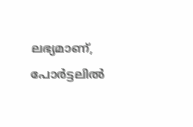ലഭ്യമാണ്, പോർട്ടലിൽ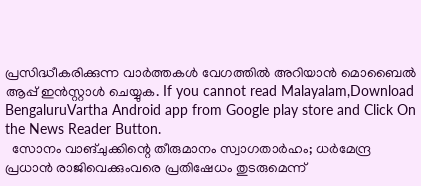പ്രസിദ്ധീകരിക്കുന്ന വാർത്തകൾ വേഗത്തിൽ അറിയാൻ മൊബൈൽ ആപ്പ് ഇൻസ്റ്റാൾ ചെയ്യുക. If you cannot read Malayalam,Download BengaluruVartha Android app from Google play store and Click On the News Reader Button.
  സോനം വാങ്ചുക്കിന്റെ തീരുമാനം സ്വാഗതാർഹം; ധർമേന്ദ്ര പ്രധാൻ രാജിവെക്കുംവരെ പ്രതിഷേധം തുടരുമെന്ന്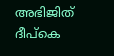അഭിജിത് ദീപ്കെ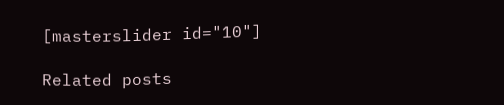[masterslider id="10"]

Related posts